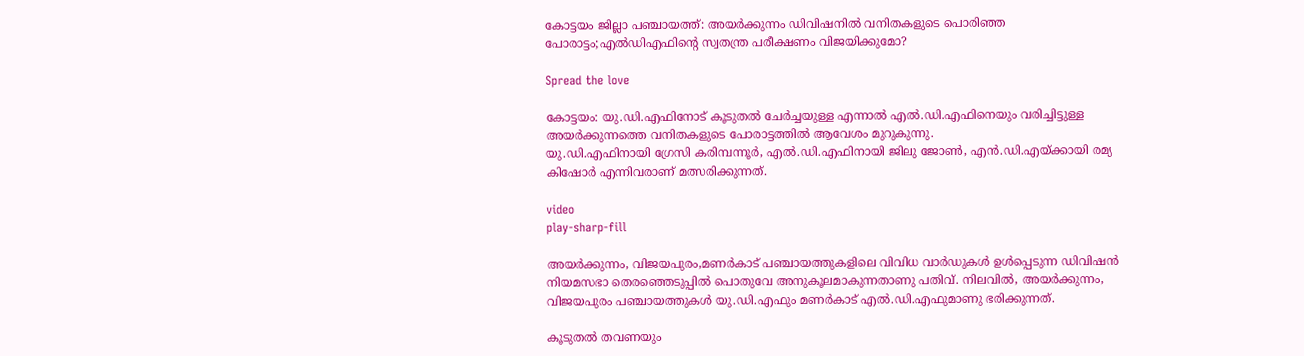കോട്ടയം ജില്ലാ പഞ്ചായത്ത്: അയർക്കുന്നം ഡിവിഷനിൽ വനിതകളുടെ പൊരിഞ്ഞ പോരാട്ടം;എൽഡിഎഫിന്റെ സ്വതന്ത്ര പരീക്ഷണം വിജയിക്കുമോ?

Spread the love

കോട്ടയം: യു.ഡി.എഫിനോട്‌ കൂടുതല്‍ ചേര്‍ച്ചയുള്ള എന്നാല്‍ എല്‍.ഡി.എഫിനെയും വരിച്ചിട്ടുള്ള അയര്‍ക്കുന്നത്തെ വനിതകളുടെ പോരാട്ടത്തില്‍ ആവേശം മുറുകുന്നു.
യു.ഡി.എഫിനായി ഗ്രേസി കരിമ്പന്നൂര്‍, എല്‍.ഡി.എഫിനായി ജിലു ജോണ്‍, എന്‍.ഡി.എയ്‌ക്കായി രമ്യ കിഷോര്‍ എന്നിവരാണ്‌ മത്സരിക്കുന്നത്‌.

video
play-sharp-fill

അയര്‍ക്കുന്നം, വിജയപുരം,മണര്‍കാട്‌ പഞ്ചായത്തുകളിലെ വിവിധ വാര്‍ഡുകള്‍ ഉള്‍പ്പെടുന്ന ഡിവിഷന്‍ നിയമസഭാ തെരഞ്ഞെടുപ്പില്‍ പൊതുവേ അനുകൂലമാകുന്നതാണു പതിവ്‌. നിലവില്‍, അയര്‍ക്കുന്നം, വിജയപുരം പഞ്ചായത്തുകള്‍ യു.ഡി.എഫും മണര്‍കാട്‌ എല്‍.ഡി.എഫുമാണു ഭരിക്കുന്നത്‌.

കൂടുതല്‍ തവണയും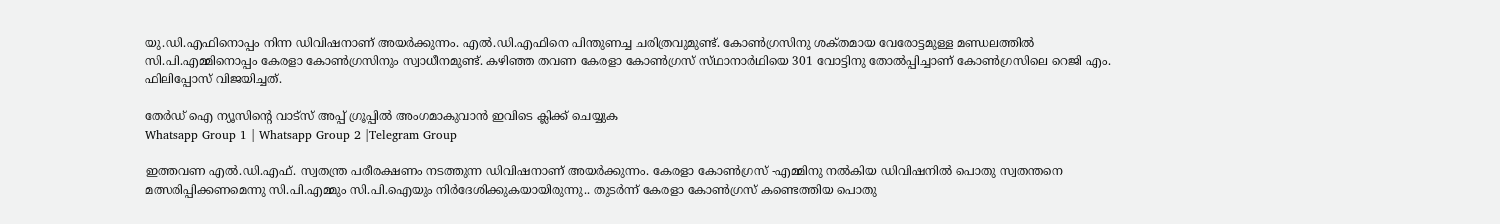യു.ഡി.എഫിനൊപ്പം നിന്ന ഡിവിഷനാണ്‌ അയര്‍ക്കുന്നം. എല്‍.ഡി.എഫിനെ പിന്തുണച്ച ചരിത്രവുമുണ്ട്‌. കോണ്‍ഗ്രസിനു ശക്‌തമായ വേരോട്ടമുള്ള മണ്ഡലത്തില്‍ സി.പി.എമ്മിനൊപ്പം കേരളാ കോണ്‍ഗ്രസിനും സ്വാധീനമുണ്ട്‌. കഴിഞ്ഞ തവണ കേരളാ കോണ്‍ഗ്രസ്‌ സ്‌ഥാനാര്‍ഥിയെ 301 വോട്ടിനു തോല്‍പ്പിച്ചാണ്‌ കോണ്‍ഗ്രസിലെ റെജി എം. ഫിലിപ്പോസ്‌ വിജയിച്ചത്‌.

തേർഡ് ഐ ന്യൂസിന്റെ വാട്സ് അപ്പ് ഗ്രൂപ്പിൽ അംഗമാകുവാൻ ഇവിടെ ക്ലിക്ക് ചെയ്യുക
Whatsapp Group 1 | Whatsapp Group 2 |Telegram Group

ഇത്തവണ എല്‍.ഡി.എഫ്‌. സ്വതന്ത്ര പരീരക്ഷണം നടത്തുന്ന ഡിവിഷനാണ്‌ അയര്‍ക്കുന്നം. കേരളാ കോണ്‍ഗ്രസ്‌ -എമ്മിനു നല്‍കിയ ഡിവിഷനില്‍ പൊതു സ്വതന്തനെ മത്സരിപ്പിക്കണമെന്നു സി.പി.എമ്മും സി.പി.ഐയും നിര്‍ദേശിക്കുകയായിരുന്നു.. തുടര്‍ന്ന്‌ കേരളാ കോണ്‍ഗ്രസ്‌ കണ്ടെത്തിയ പൊതു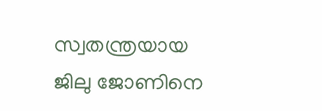സ്വതന്ത്രയായ ജിലു ജോണിനെ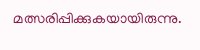മത്സരിപ്പിക്കുകയായിരുന്നു.